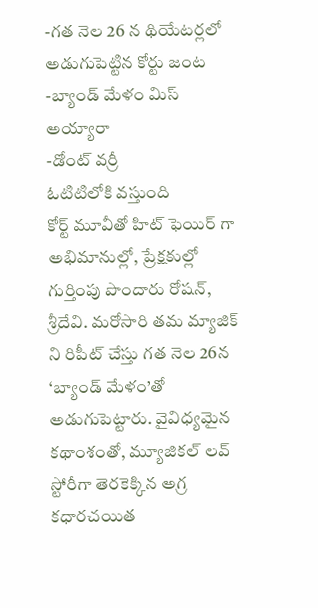-గత నెల 26 న థియేటర్లలో అడుగుపెట్టిన కోర్టు జంట
-బ్యాండ్ మేళం మిస్ అయ్యారా
-డోంట్ వర్రీ
ఓటిటిలోకి వస్తుంది
కోర్ట్ మూవీతో హిట్ ఫెయిర్ గా అభిమానుల్లో, ప్రేక్షకుల్లో గుర్తింపు పొందారు రోషన్, శ్రీదేవి. మరోసారి తమ మ్యాజిక్ ని రిపీట్ చేస్తు గత నెల 26న ‘బ్యాండ్ మేళం’తో అడుగుపెట్టారు. వైవిధ్యమైన కథాంశంతో, మ్యూజికల్ లవ్ స్టోరీగా తెరకెక్కిన అగ్ర కధారచయిత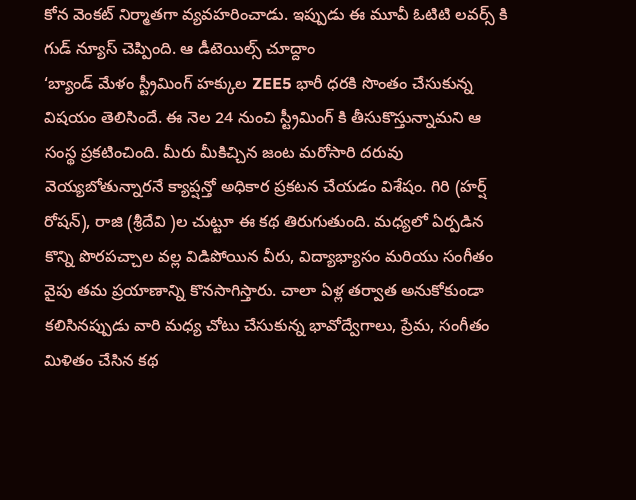కోన వెంకట్ నిర్మాతగా వ్యవహరించాడు. ఇప్పుడు ఈ మూవీ ఓటిటి లవర్స్ కి గుడ్ న్యూస్ చెప్పింది. ఆ డీటెయిల్స్ చూద్దాం
‘బ్యాండ్ మేళం స్ట్రీమింగ్ హక్కుల ZEE5 భారీ ధరకి సొంతం చేసుకున్న విషయం తెలిసిందే. ఈ నెల 24 నుంచి స్ట్రీమింగ్ కి తీసుకొస్తున్నామని ఆ సంస్థ ప్రకటించింది. మీరు మీకిచ్చిన జంట మరోసారి దరువు వెయ్యబోతున్నారనే క్యాప్షన్తో అధికార ప్రకటన చేయడం విశేషం. గిరి (హర్ష్ రోషన్), రాజి (శ్రీదేవి )ల చుట్టూ ఈ కథ తిరుగుతుంది. మధ్యలో ఏర్పడిన కొన్ని పొరపచ్చాల వల్ల విడిపోయిన వీరు, విద్యాభ్యాసం మరియు సంగీతం వైపు తమ ప్రయాణాన్ని కొనసాగిస్తారు. చాలా ఏళ్ల తర్వాత అనుకోకుండా కలిసినప్పుడు వారి మధ్య చోటు చేసుకున్న భావోద్వేగాలు, ప్రేమ, సంగీతం మిళితం చేసిన కథ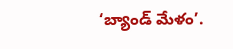‘బ్యాండ్ మేళం’.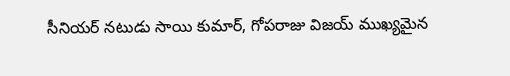సీనియర్ నటుడు సాయి కుమార్, గోపరాజు విజయ్ ముఖ్యమైన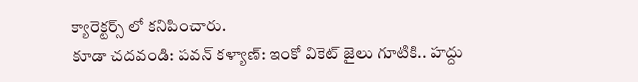క్యారెక్టర్స్ లో కనిపించారు.
కూడా చదవండి: పవన్ కళ్యాణ్: ఇంకో వికెట్ జైలు గూటికి.. హద్దు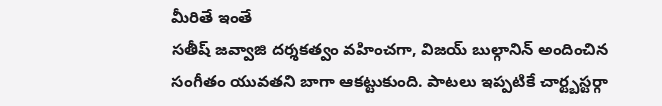మీరితే ఇంతే
సతీష్ జవ్వాజి దర్శకత్వం వహించగా, విజయ్ బుల్గానిన్ అందించిన సంగీతం యువతని బాగా ఆకట్టుకుంది. పాటలు ఇప్పటికే చార్ట్బస్టర్గా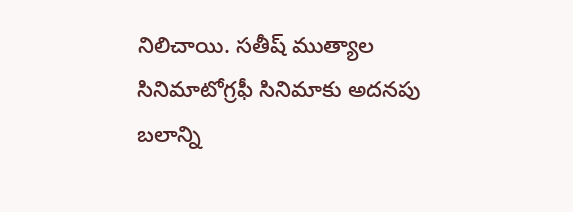నిలిచాయి. సతీష్ ముత్యాల సినిమాటోగ్రఫీ సినిమాకు అదనపు బలాన్ని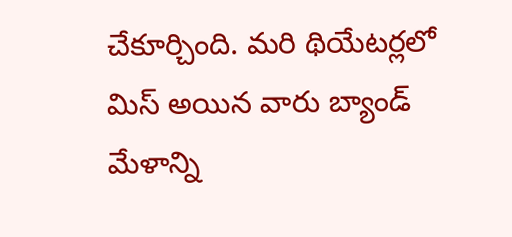చేకూర్చింది. మరి థియేటర్లలో మిస్ అయిన వారు బ్యాండ్ మేళాన్ని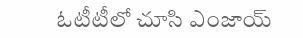ఓటీటీలో చూసి ఎంజాయ్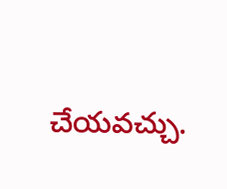చేయవచ్చు.